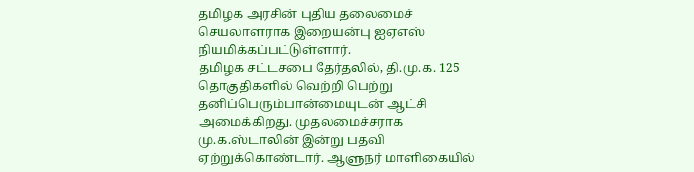தமிழக அரசின் புதிய தலைமைச் செயலாளராக இறையன்பு ஐஏஎஸ் நியமிக்கப்பட்டுள்ளார்.
தமிழக சட்டசபை தேர்தலில், தி.மு.க. 125 தொகுதிகளில் வெற்றி பெற்று தனிப்பெரும்பான்மையுடன் ஆட்சி அமைக்கிறது. முதலமைச்சராக மு.க.ஸ்டாலின் இன்று பதவி ஏற்றுக்கொண்டார். ஆளுநர் மாளிகையில்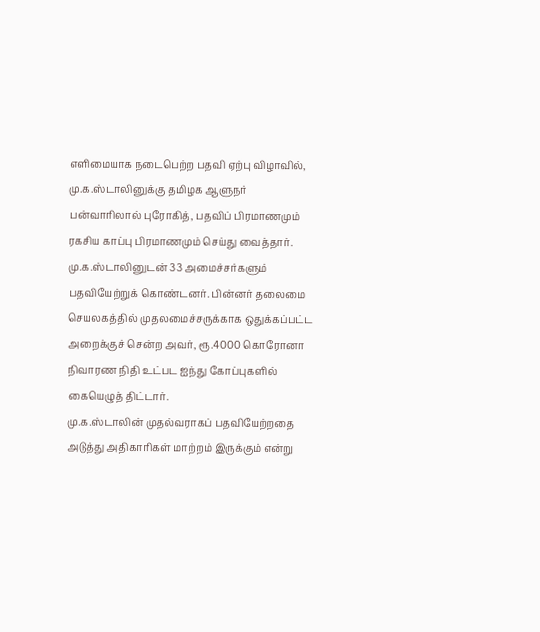எளிமையாக நடைபெற்ற பதவி ஏற்பு விழாவில், மு.க.ஸ்டாலினுக்கு தமிழக ஆளுநர் பன்வாரிலால் புரோகித், பதவிப் பிரமாணமும் ரகசிய காப்பு பிரமாணமும் செய்து வைத்தார்.
மு.க.ஸ்டாலினுடன் 33 அமைச்சர்களும் பதவியேற்றுக் கொண்டனர். பின்னர் தலைமை செயலகத்தில் முதலமைச்சருக்காக ஒதுக்கப்பட்ட அறைக்குச் சென்ற அவர், ரூ.4000 கொரோனா நிவாரண நிதி உட்பட ஐந்து கோப்புகளில் கையெழுத் திட்டார்.
மு.க.ஸ்டாலின் முதல்வராகப் பதவியேற்றதை அடுத்து அதிகாரிகள் மாற்றம் இருக்கும் என்று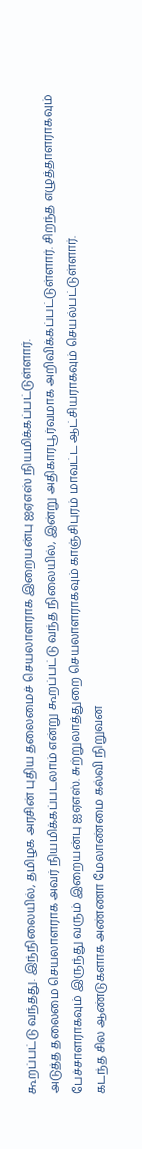கூறப்பட்டு வந்தது. இந்நிலையில், தமிழக அரசின் புதிய தலைமைச் செயலாளராக இறையன்பு ஐஏஎஸ் நியமிக்கப்பட்டுள்ளார்.
அடுத்த தலைமை செயலாளராக அவர் நியமிக்கப்படலாம் என்று கூறப்பட்டு வந்த நிலையில், இன்று அதிகாரபூர்வமாக அறிவிக்கப்பட்டுள்ளார். சிறந்த எழுத்தாளராகவும் பேச்சாளராகவும் இருந்து வரும் இறையன்பு ஐஏஎஸ். சுற்றுலாத்துறை செயலாளராகவும் காஞ்சிபுரம் மாவட்ட ஆட்சியராகவும் செயல்பட்டுள்ளார்.
கடந்த சில ஆண்டுகளாக அண்ணா மேலாண்மை கல்வி நிறுவன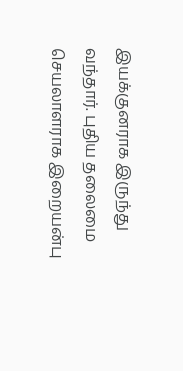இயக்குனராக இருந்து வந்தார். புதிய தலைமை செயலாளராக இறையன்பு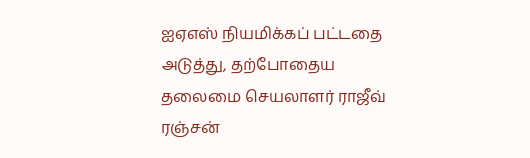ஐஏஎஸ் நியமிக்கப் பட்டதை அடுத்து, தற்போதைய தலைமை செயலாளர் ராஜீவ் ரஞ்சன்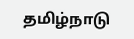தமிழ்நாடு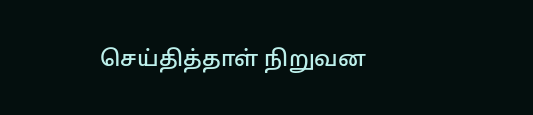செய்தித்தாள் நிறுவன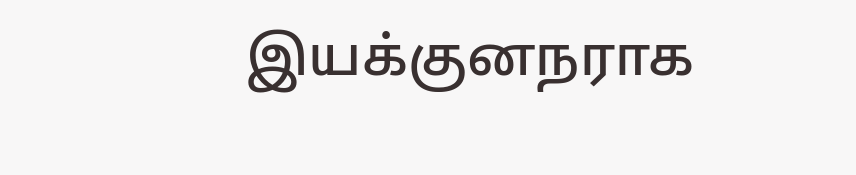இயக்குனநராக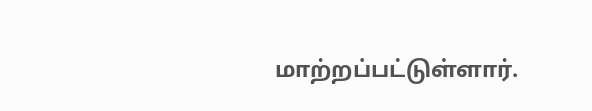மாற்றப்பட்டுள்ளார்.